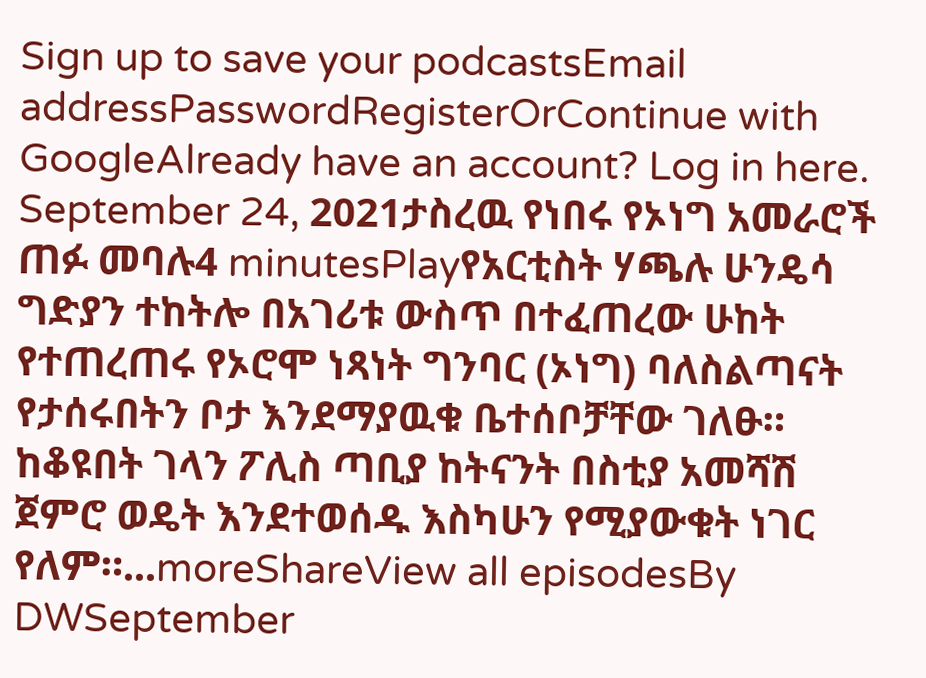Sign up to save your podcastsEmail addressPasswordRegisterOrContinue with GoogleAlready have an account? Log in here.
September 24, 2021ታስረዉ የነበሩ የኦነግ አመራሮች ጠፉ መባሉ4 minutesPlayየአርቲስት ሃጫሉ ሁንዴሳ ግድያን ተከትሎ በአገሪቱ ውስጥ በተፈጠረው ሁከት የተጠረጠሩ የኦሮሞ ነጻነት ግንባር (ኦነግ) ባለስልጣናት የታሰሩበትን ቦታ እንደማያዉቁ ቤተሰቦቻቸው ገለፁ። ከቆዩበት ገላን ፖሊስ ጣቢያ ከትናንት በስቲያ አመሻሽ ጀምሮ ወዴት እንደተወሰዱ እስካሁን የሚያውቁት ነገር የለም።...moreShareView all episodesBy DWSeptember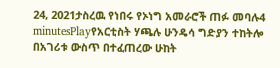24, 2021ታስረዉ የነበሩ የኦነግ አመራሮች ጠፉ መባሉ4 minutesPlayየአርቲስት ሃጫሉ ሁንዴሳ ግድያን ተከትሎ በአገሪቱ ውስጥ በተፈጠረው ሁከት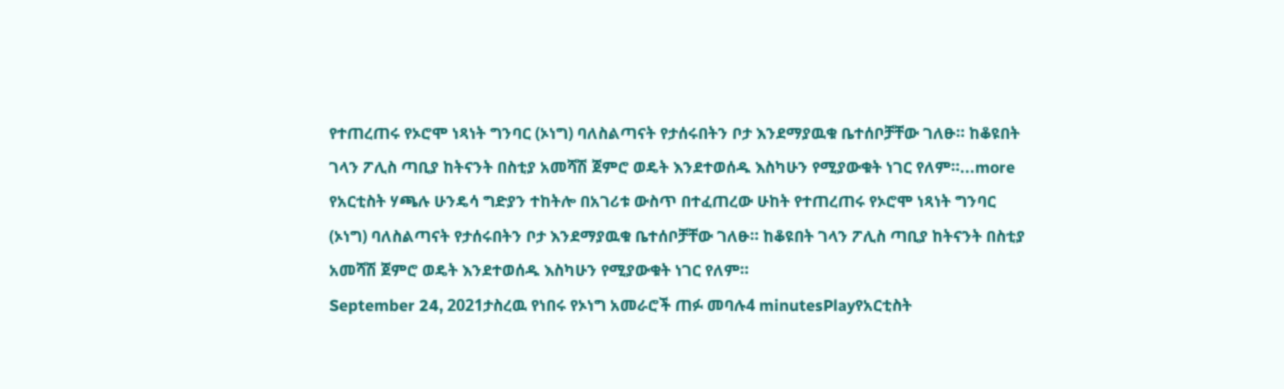የተጠረጠሩ የኦሮሞ ነጻነት ግንባር (ኦነግ) ባለስልጣናት የታሰሩበትን ቦታ እንደማያዉቁ ቤተሰቦቻቸው ገለፁ። ከቆዩበት ገላን ፖሊስ ጣቢያ ከትናንት በስቲያ አመሻሽ ጀምሮ ወዴት እንደተወሰዱ እስካሁን የሚያውቁት ነገር የለም።...more
የአርቲስት ሃጫሉ ሁንዴሳ ግድያን ተከትሎ በአገሪቱ ውስጥ በተፈጠረው ሁከት የተጠረጠሩ የኦሮሞ ነጻነት ግንባር (ኦነግ) ባለስልጣናት የታሰሩበትን ቦታ እንደማያዉቁ ቤተሰቦቻቸው ገለፁ። ከቆዩበት ገላን ፖሊስ ጣቢያ ከትናንት በስቲያ አመሻሽ ጀምሮ ወዴት እንደተወሰዱ እስካሁን የሚያውቁት ነገር የለም።
September 24, 2021ታስረዉ የነበሩ የኦነግ አመራሮች ጠፉ መባሉ4 minutesPlayየአርቲስት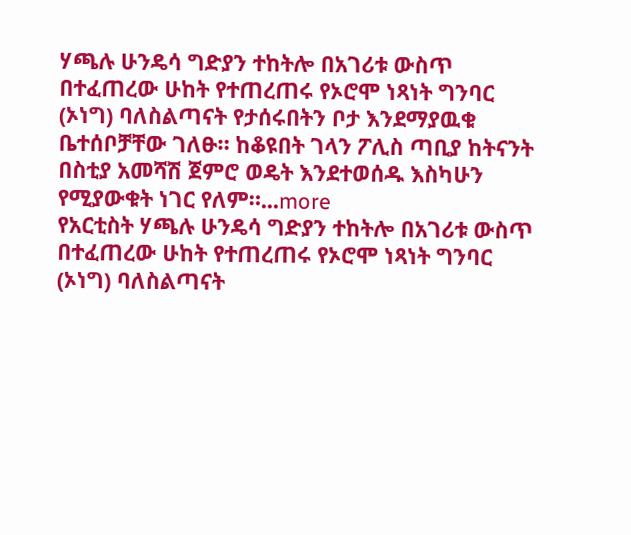ሃጫሉ ሁንዴሳ ግድያን ተከትሎ በአገሪቱ ውስጥ በተፈጠረው ሁከት የተጠረጠሩ የኦሮሞ ነጻነት ግንባር (ኦነግ) ባለስልጣናት የታሰሩበትን ቦታ እንደማያዉቁ ቤተሰቦቻቸው ገለፁ። ከቆዩበት ገላን ፖሊስ ጣቢያ ከትናንት በስቲያ አመሻሽ ጀምሮ ወዴት እንደተወሰዱ እስካሁን የሚያውቁት ነገር የለም።...more
የአርቲስት ሃጫሉ ሁንዴሳ ግድያን ተከትሎ በአገሪቱ ውስጥ በተፈጠረው ሁከት የተጠረጠሩ የኦሮሞ ነጻነት ግንባር (ኦነግ) ባለስልጣናት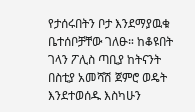የታሰሩበትን ቦታ እንደማያዉቁ ቤተሰቦቻቸው ገለፁ። ከቆዩበት ገላን ፖሊስ ጣቢያ ከትናንት በስቲያ አመሻሽ ጀምሮ ወዴት እንደተወሰዱ እስካሁን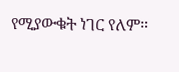የሚያውቁት ነገር የለም።